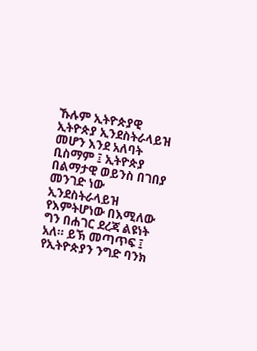ኹሉም ኢትዮጵያዊ ኢትዮጵያ ኢንደስትራላይዝ መሆን እንደ አለባት ቢስማም ፤ ኢትዮጵያ በልማታዊ ወይንስ በገበያ መንገድ ነው ኢንደስትራላይዝ የእምትሆነው በእሚለው ግን በሐገር ደረጃ ልዩነት አለ። ይኽ መጣጥፍ ፤ የኢትዮጵያን ንግድ ባንክ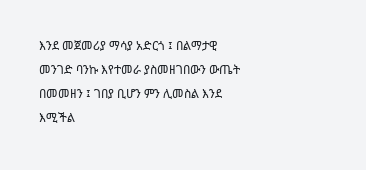እንደ መጀመሪያ ማሳያ አድርጎ ፤ በልማታዊ መንገድ ባንኩ እየተመራ ያስመዘገበውን ውጤት በመመዘን ፤ ገበያ ቢሆን ምን ሊመስል እንደ እሚችል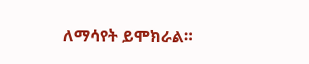ለማሳየት ይሞክራል።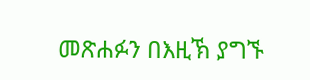መጽሐፉን በእዚኽ ያግኙ